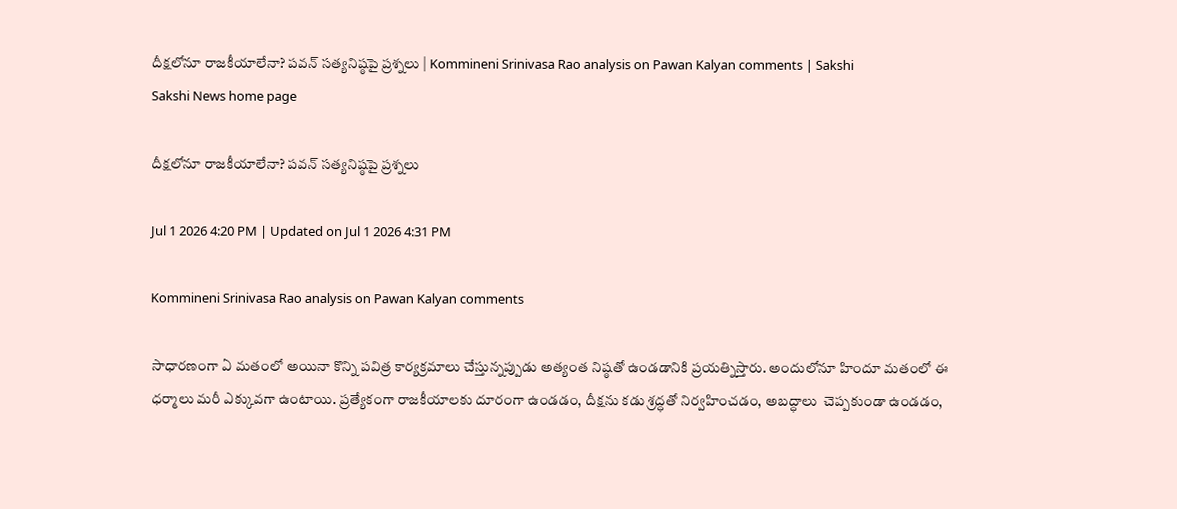దీక్షలోనూ రాజకీయాలేనా? పవన్‌ సత్యనిష్ఠపై ప్రశ్నలు | Kommineni Srinivasa Rao analysis on Pawan Kalyan comments | Sakshi
Sakshi News home page

దీక్షలోనూ రాజకీయాలేనా? పవన్‌ సత్యనిష్ఠపై ప్రశ్నలు

Jul 1 2026 4:20 PM | Updated on Jul 1 2026 4:31 PM

Kommineni Srinivasa Rao analysis on Pawan Kalyan comments

సాధారణంగా ఏ మతంలో అయినా కొన్ని పవిత్ర కార్యక్రమాలు చేస్తున్నప్పుడు అత్యంత నిష్ఠతో ఉండడానికి ప్రయత్నిస్తారు. అందులోనూ హిందూ మతంలో ఈ ధర్మాలు మరీ ఎక్కువగా ఉంటాయి. ప్రత్యేకంగా రాజకీయాలకు దూరంగా ఉండడం, దీక్షను కడు శ్రద్ధతో నిర్వహించడం, అబద్ధాలు  చెప్పకుండా ఉండడం,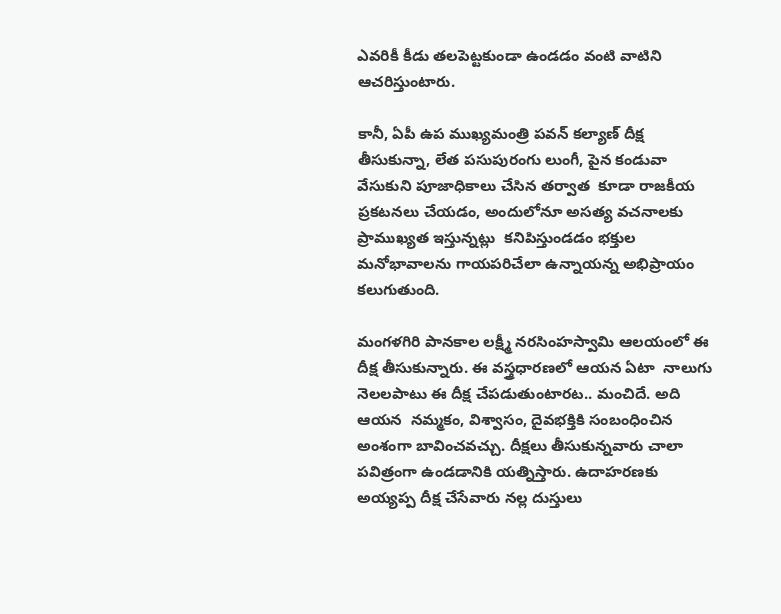ఎవరికీ కీడు తలపెట్టకుండా ఉండడం వంటి వాటిని ఆచరిస్తుంటారు.

కానీ, ఏపీ ఉప ముఖ్యమంత్రి పవన్ కల్యాణ్ దీక్ష తీసుకున్నా, లేత పసుపురంగు లుంగీ, పైన కండువా వేసుకుని పూజాధికాలు చేసిన తర్వాత  కూడా రాజకీయ ప్రకటనలు చేయడం, అందులోనూ అసత్య వచనాలకు ప్రాముఖ్యత ఇస్తున్నట్లు  కనిపిస్తుండడం భక్తుల మనోభావాలను గాయపరిచేలా ఉన్నాయన్న అభిప్రాయం కలుగుతుంది.

మంగళగిరి పానకాల లక్ష్మీ నరసింహస్వామి ఆలయంలో ఈ దీక్ష తీసుకున్నారు. ఈ వస్త్రధారణలో ఆయన ఏటా  నాలుగు నెలలపాటు ఈ దీక్ష చేపడుతుంటారట.. మంచిదే. అది ఆయన  నమ్మకం, విశ్వాసం, దైవభక్తికి సంబంధించిన అంశంగా బావించవచ్చు. దీక్షలు తీసుకున్నవారు చాలా పవిత్రంగా ఉండడానికి యత్నిస్తారు. ఉదాహరణకు అయ్యప్ప దీక్ష చేసేవారు నల్ల దుస్తులు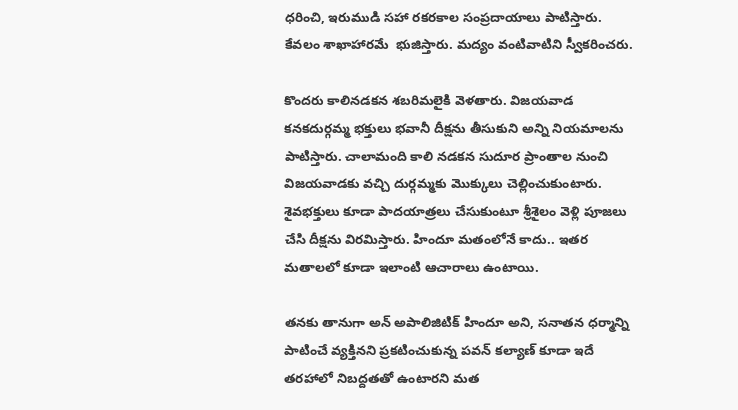ధరించి, ఇరుముడి సహా రకరకాల సంప్రదాయాలు పాటిస్తారు. కేవలం శాఖాహారమే  భుజిస్తారు. మద్యం వంటివాటిని స్వీకరించరు.

కొందరు కాలినడకన శబరిమలైకి వెళతారు. విజయవాడ కనకదుర్గమ్మ భక్తులు భవానీ దీక్షను తీసుకుని అన్ని నియమాలను పాటిస్తారు. చాలామంది కాలి నడకన సుదూర ప్రాంతాల నుంచి విజయవాడకు వచ్చి దుర్గమ్మకు మొక్కులు చెల్లించుకుంటారు. శైవభక్తులు కూడా పాదయాత్రలు చేసుకుంటూ శ్రీశైలం వెళ్లి పూజలు చేసి దీక్షను విరమిస్తారు. హిందూ మతంలోనే కాదు.. ఇతర మతాలలో కూడా ఇలాంటి ఆచారాలు ఉంటాయి.

తనకు తానుగా అన్ అపాలిజిటిక్ హిందూ అని, సనాతన ధర్మాన్ని పాటించే వ్యక్తినని ప్రకటించుకున్న పవన్ కల్యాణ్ కూడా ఇదే తరహాలో నిబద్దతతో ఉంటారని మత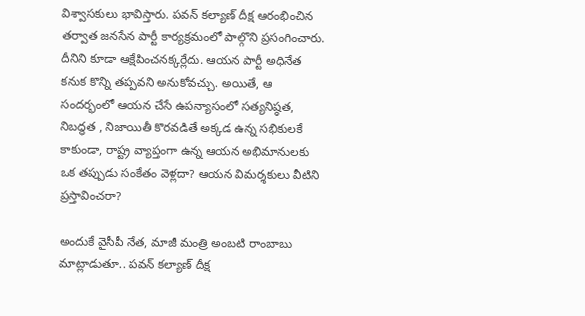విశ్వాసకులు భావిస్తారు. పవన్ కల్యాణ్ దీక్ష ఆరంభించిన తర్వాత జనసేన పార్టీ కార్యక్రమంలో పాల్గొని ప్రసంగించారు. దీనిని కూడా ఆక్షేపించనక్కర్లేదు. ఆయన పార్టీ అధినేత కనుక కొన్ని తప్పవని అనుకోవచ్చు. అయితే, ఆ సందర్భంలో ఆయన చేసే ఉపన్యాసంలో సత్యనిష్ఠత, నిబద్ధత , నిజాయితీ కొరవడితే అక్కడ ఉన్న సభికులకే కాకుండా, రాష్ట్ర వ్యాప్తంగా ఉన్న ఆయన అభిమానులకు ఒక తప్పుడు సంకేతం వెళ్లదా? ఆయన విమర్శకులు వీటిని ప్రస్తావించరా?

అందుకే వైసీపీ నేత, మాజీ మంత్రి అంబటి రాంబాబు మాట్లాడుతూ.. పవన్ కల్యాణ్ దీక్ష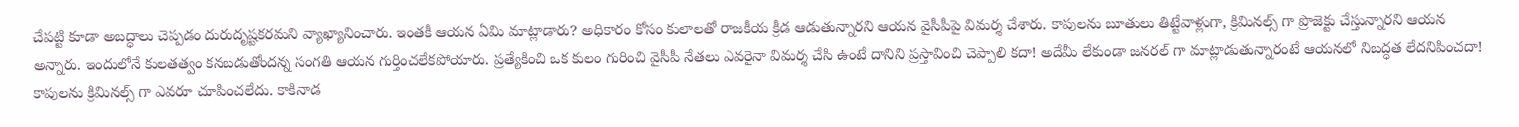చేపట్టి కూడా అబద్ధాలు చెప్పడం దురుదృష్టకరమని వ్యాఖ్యానించారు. ఇంతకీ ఆయన ఏమి మాట్లాడారు? అధికారం కోసం కులాలతో రాజకీయ క్రీడ ఆడుతున్నారని ఆయన వైసీపీపై విమర్శ చేశారు. కాపులను బూతులు తిట్టేవాళ్లుగా, క్రిమినల్స్ గా ప్రొజెక్టు చేస్తున్నారని ఆయన అన్నారు. ఇందులోనే కులతత్వం కనబడుతోందన్న సంగతి ఆయన గుర్తించలేకపోయారు. ప్రత్యేకించి ఒక కులం గురించి వైసీపీ నేతలు ఎవరైనా విమర్శ చేసి ఉంటే దానిని ప్రస్తావించి చెప్పాలి కదా! అదేమీ లేకుండా జనరల్ గా మాట్లాడుతున్నారంటే ఆయనలో నిబద్ధత లేదనిపించదా! కాపులను క్రిమినల్స్ గా ఎవరూ చూపించలేదు. కాకినాడ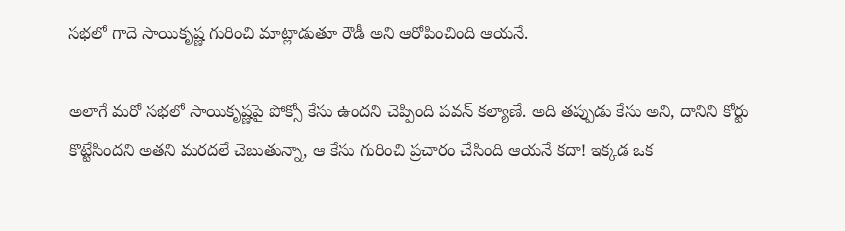సభలో గాదె సాయికృష్ణ గురించి మాట్లాడుతూ రౌడీ అని ఆరోపించింది ఆయనే.

అలాగే మరో సభలో సాయికృష్ణపై పోక్సో కేసు ఉందని చెప్పింది పవన్ కల్యాణే. అది తప్పుడు కేసు అని, దానిని కోర్టు కొట్టేసిందని అతని మరదలే చెబుతున్నా, ఆ కేసు గురించి ప్రచారం చేసింది ఆయనే కదా! ఇక్కడ ఒక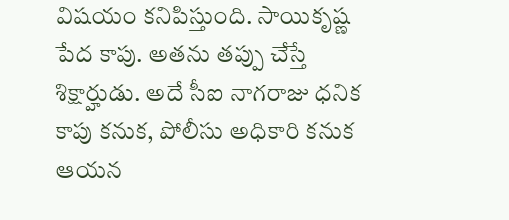విషయం కనిపిస్తుంది. సాయికృష్ణ పేద కాపు. అతను తప్పు చేస్తే శిక్షార్హుడు. అదే సీఐ నాగరాజు ధనిక కాపు కనుక, పోలీసు అధికారి కనుక ఆయన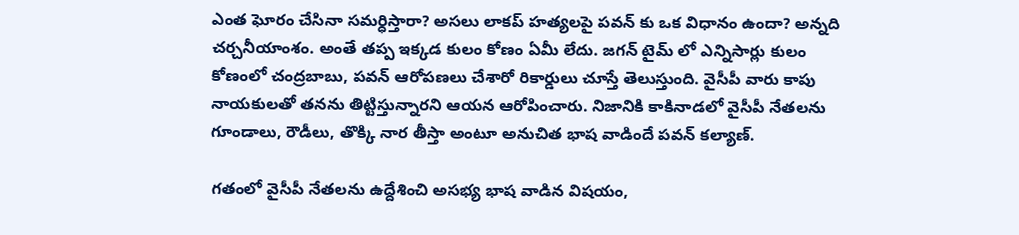ఎంత ఘోరం చేసినా సమర్ధిస్తారా? అసలు లాకప్ హత్యలపై పవన్ కు ఒక విధానం ఉందా? అన్నది చర్చనీయాంశం. అంతే తప్ప ఇక్కడ కులం కోణం ఏమీ లేదు. జగన్ టైమ్ లో ఎన్నిసార్లు కులం కోణంలో చంద్రబాబు, పవన్ ఆరోపణలు చేశారో రికార్డులు చూస్తే తెలుస్తుంది. వైసీపీ వారు కాపు నాయకులతో తనను తిట్టిస్తున్నారని ఆయన ఆరోపించారు. నిజానికి కాకినాడలో వైసీపీ నేతలను గూండాలు, రౌడీలు, తొక్కి నార తీస్తా అంటూ అనుచిత భాష వాడిందే పవన్ కల్యాణ్.

గతంలో వైసీపీ నేతలను ఉద్దేశించి అసభ్య భాష వాడిన విషయం,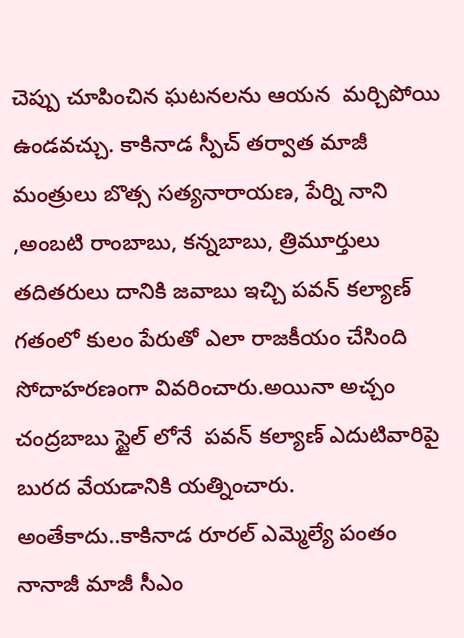చెప్పు చూపించిన ఘటనలను ఆయన  మర్చిపోయి ఉండవచ్చు. కాకినాడ స్పీచ్ తర్వాత మాజీ మంత్రులు బొత్స సత్యనారాయణ, పేర్ని నాని ,అంబటి రాంబాబు, కన్నబాబు, త్రిమూర్తులు తదితరులు దానికి జవాబు ఇచ్చి పవన్ కల్యాణ్ గతంలో కులం పేరుతో ఎలా రాజకీయం చేసింది సోదాహరణంగా వివరించారు.అయినా అచ్చం చంద్రబాబు స్టైల్ లోనే  పవన్ కల్యాణ్ ఎదుటివారిపై బురద వేయడానికి యత్నించారు. అంతేకాదు..కాకినాడ రూరల్ ఎమ్మెల్యే పంతం నానాజీ మాజీ సీఎం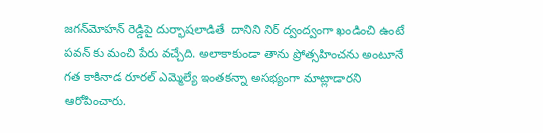జగన్‌మోహన్‌ రెడ్డిపై దుర్భాషలాడితే  దానిని నిర్ ద్వంద్వంగా ఖండించి ఉంటే పవన్ కు మంచి పేరు వచ్చేది. అలాకాకుండా తాను ప్రోత్సహించను అంటూనే గత కాకినాడ రూరల్ ఎమ్మెల్యే ఇంతకన్నా అసభ్యంగా మాట్లాడారని ఆరోపించారు.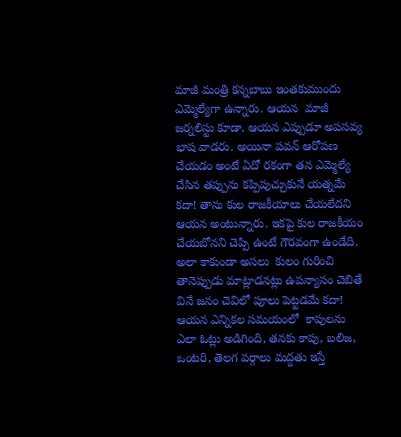మాజీ మంత్రి కన్నబాబు ఇంతకుముందు ఎమ్మెల్యేగా ఉన్నారు. ఆయన  మాజీ జర్నలిస్టు కూడా. ఆయన ఎప్పుడూ అపసవ్య భాష వాడరు. అయినా పవన్ ఆరోపణ చేయడం అంటే ఏదో రకంగా తన ఎమ్మెల్యే చేసిన తప్పును కప్పిపుచ్చుకునే యత్నమే కదా! తాను కుల రాజకీయాలు చేయలేదని ఆయన అంటున్నారు. ఇకపై కుల రాజకీయం చేయబోనని చెప్పి ఉంటే గౌరవంగా ఉండేది. అలా కాకుండా అసలు  కులం గురించి తానెప్పుడు మాట్లాడనట్లు ఉపన్యాసం చెబితే వినే జనం చెవిలో పూలు పెట్టడమే కదా! ఆయన ఎన్నికల సమయంలో  కాపులను ఎలా ఓట్లు అడిగింది, తనకు కాపు, బలిజ, ఒంటరి, తెలగ వర్గాలు మద్దతు ఇస్తే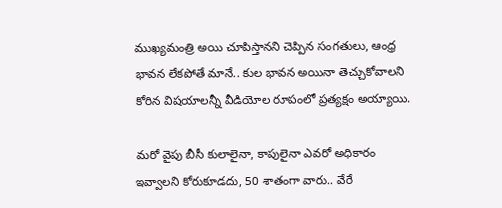ముఖ్యమంత్రి అయి చూపిస్తానని చెప్పిన సంగతులు, ఆంధ్ర భావన లేకపోతే మానే.. కుల భావన అయినా తెచ్చుకోవాలని కోరిన విషయాలన్నీ వీడియోల రూపంలో ప్రత్యక్షం అయ్యాయి.

మరో వైపు బీసీ కులాలైనా, కాపులైనా ఎవరో అధికారం ఇవ్వాలని కోరుకూడదు, 50 శాతంగా వారు.. వేరే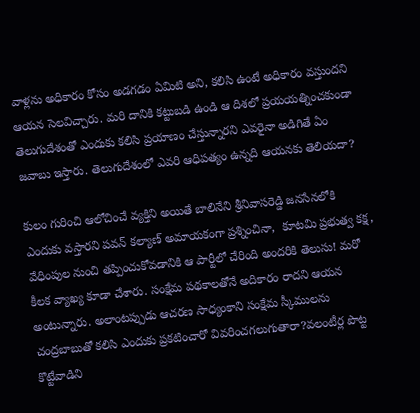వాళ్లను అధికారం కోసం అడగడం ఏమిటి అని, కలిసి ఉంటే అధికారం వస్తుందని ఆయన సెలవిచ్చారు. మరి దానికి కట్టుబడి ఉండి ఆ దిశలో ప్రయయత్నించకుండా తెలుగుదేశంతో ఎందుకు కలిసి ప్రయాణం చేస్తున్నారని ఎవరైనా అడిగితే ఏం జవాబు ఇస్తారు. తెలుగుదేశంలో ఎవరి ఆధిపత్యం ఉన్నది ఆయనకు తెలియదా?

కులం గురించి ఆలోచించే వ్యక్తిని అయితే బాలినేని శ్రీనివాసరెడ్డి జనసేనలోకి ఎందుకు వస్తారని పవన్ కల్యాణ్ అమాయకంగా ప్రశ్నించినా,  కూటమి ప్రభుత్వ కక్ష, వేధింపుల నుంచి తప్పించుకోవడానికి ఆ పార్టీలో చేరింది అందరికి తెలుసు! మరో కీలక వ్యాఖ్య కూడా చేశారు. సంక్షేమ పథకాలతోనే అదికారం రాదని ఆయన అంటున్నారు. అలాంటప్పుడు ఆచరణ సాధ్యంకాని సంక్షేమ స్కీములను చంద్రబాబుతో కలిసి ఎందుకు ప్రకటించారో వివరించగలుగుతారా?వలంటీర్ల పొట్ట కొట్టేవాడిని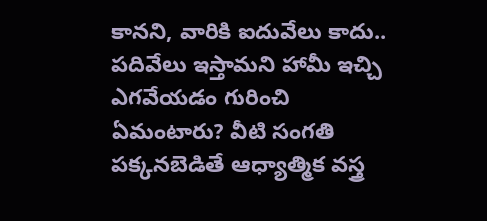కానని, వారికి ఐదువేలు కాదు.. పదివేలు ఇస్తామని హామీ ఇచ్చి ఎగవేయడం గురించి ఏమంటారు? వీటి సంగతి పక్కనబెడితే ఆధ్యాత్మిక వస్త్ర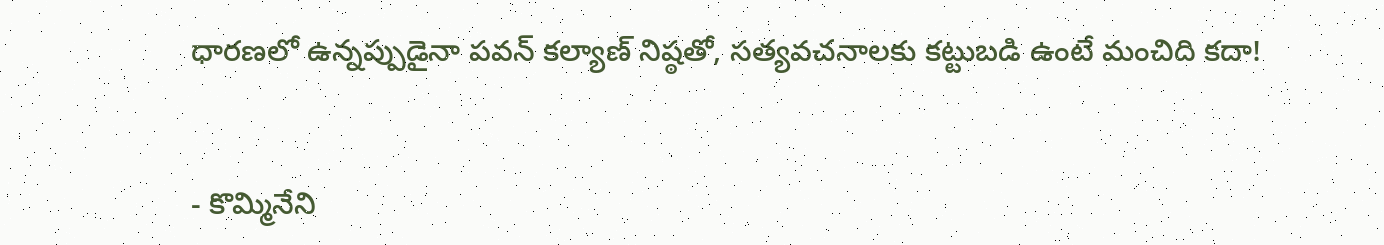ధారణలో ఉన్నప్పుడైనా పవన్ కల్యాణ్ నిష్ఠతో, సత్యవచనాలకు కట్టుబడి ఉంటే మంచిది కదా!


- కొమ్మినేని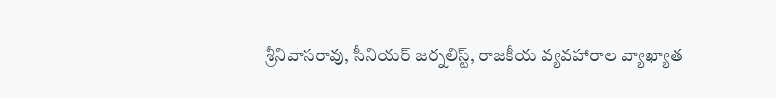శ్రీనివాసరావు, సీనియర్‌ జర్నలిస్ట్‌, రాజకీయ వ్యవహారాల వ్యాఖ్యాత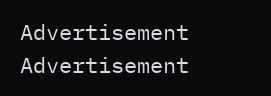Advertisement
Advertisement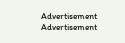Advertisement
Advertisement